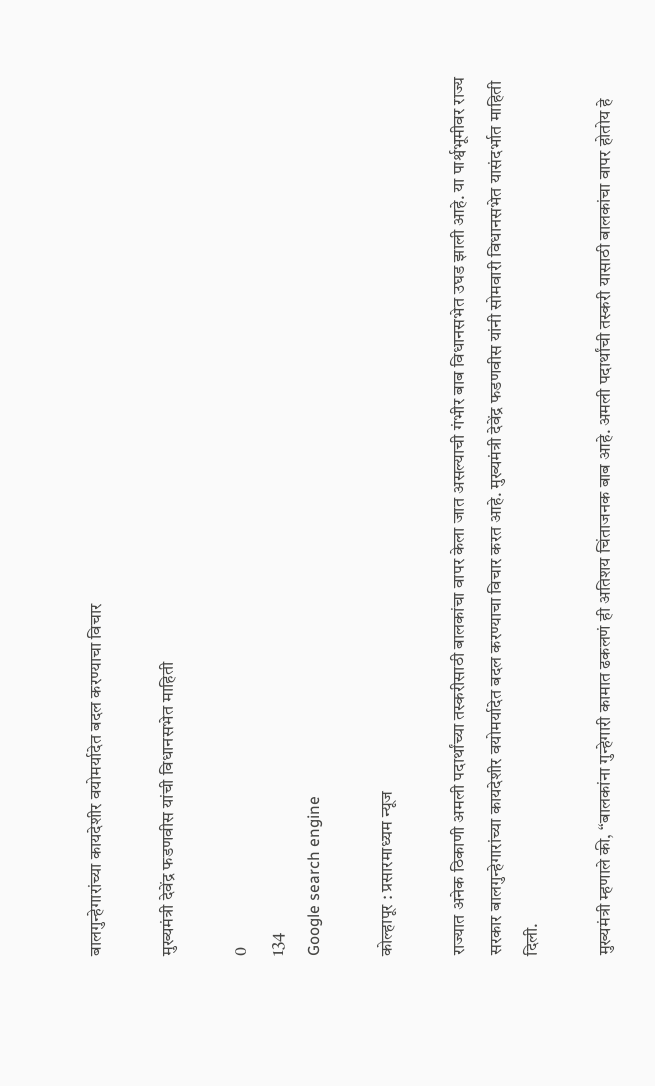बालगुन्हेगारांच्या कायदेशीर वयोमर्यादेत बदल करण्याचा विचार

मुख्यमंत्री देवेंद्र फडणवीस यांची विधानसभेत माहिती

0
134
Google search engine

कोल्हापूर : प्रसारमाध्यम न्यूज

राज्यात अनेक ठिकाणी अमली पदार्थांच्या तस्करीसाठी बालकांचा वापर केला जात असल्याची गंभीर बाब विधानसभेत उघड झाली आहे. या पार्श्वभूमीवर राज्य सरकार बालगुन्हेगारांच्या कायदेशीर वयोमर्यादेत बदल करण्याचा विचार करत आहे. मुख्यमंत्री देवेंद्र फडणवीस यांनी सोमवारी विधानसभेत यासंदर्भात माहिती दिली.

मुख्यमंत्री म्हणाले की, “बालकांना गुन्हेगारी कामात ढकलणं ही अतिशय चिंताजनक बाब आहे. अमली पदार्थांची तस्करी यासाठी बालकांचा वापर होतोय हे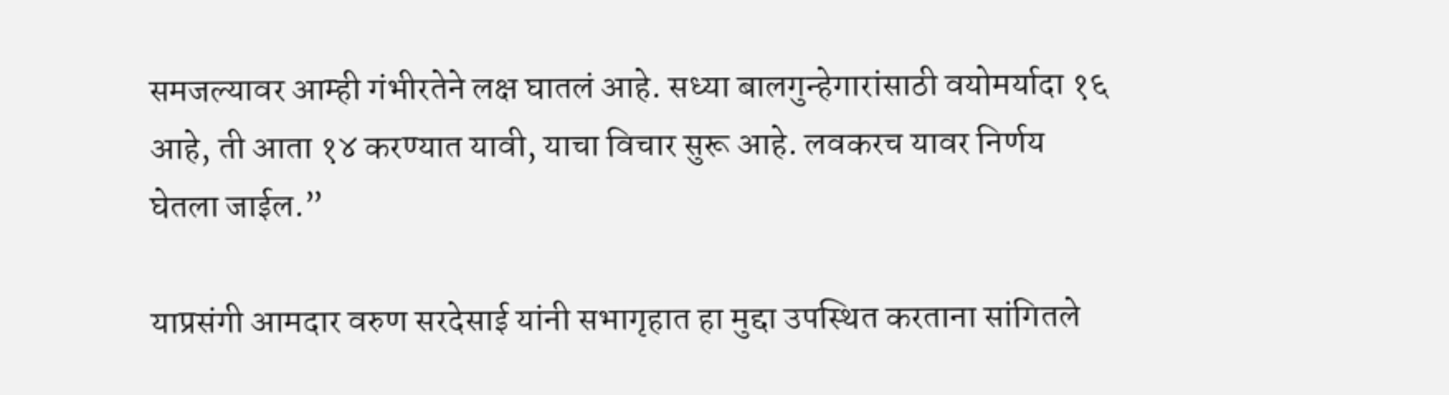समजल्यावर आम्ही गंभीरतेने लक्ष घातलं आहे. सध्या बालगुन्हेगारांसाठी वयोमर्यादा १६ आहे, ती आता १४ करण्यात यावी, याचा विचार सुरू आहे. लवकरच यावर निर्णय घेतला जाईल.”

याप्रसंगी आमदार वरुण सरदेसाई यांनी सभागृहात हा मुद्दा उपस्थित करताना सांगितले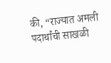की, “राज्यात अमली पदार्थांची साखळी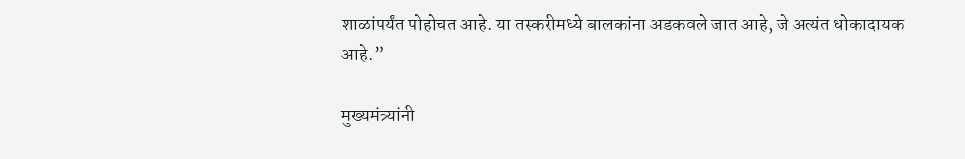शाळांपर्यंत पोहोचत आहे. या तस्करीमध्ये बालकांना अडकवले जात आहे, जे अत्यंत धोकादायक आहे.”

मुख्यमंत्र्यांनी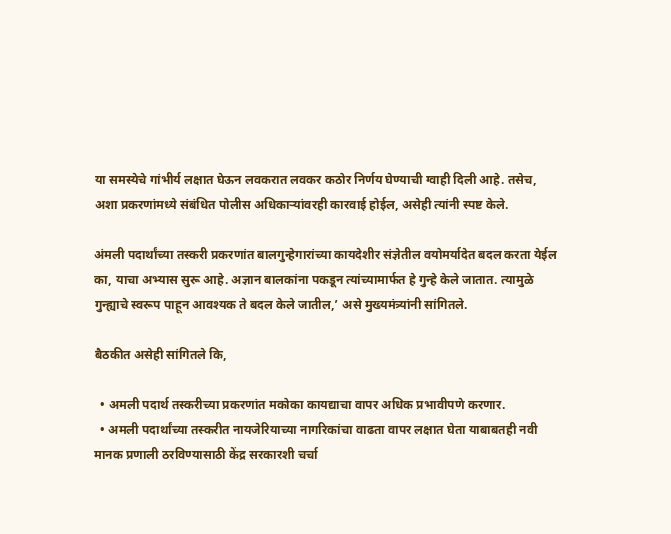या समस्येचे गांभीर्य लक्षात घेऊन लवकरात लवकर कठोर निर्णय घेण्याची ग्वाही दिली आहे. तसेच, अशा प्रकरणांमध्ये संबंधित पोलीस अधिकाऱ्यांवरही कारवाई होईल, असेही त्यांनी स्पष्ट केले.

अंमली पदार्थांच्या तस्करी प्रकरणांत बालगुन्हेगारांच्या कायदेशीर संज्ञेतील वयोमर्यादेत बदल करता येईल का, याचा अभ्यास सुरू आहे. अज्ञान बालकांना पकडून त्यांच्यामार्फत हे गुन्हे केले जातात. त्यामुळे गुन्ह्याचे स्वरूप पाहून आवश्यक ते बदल केले जातील,’ असे मुख्यमंत्र्यांनी सांगितले.

बैठकीत असेही सांगितले कि,

  • अमली पदार्थ तस्करीच्या प्रकरणांत मकोका कायद्याचा वापर अधिक प्रभावीपणे करणार.
  • अमली पदार्थांच्या तस्करीत नायजेरियाच्या नागरिकांचा वाढता वापर लक्षात घेता याबाबतही नवी मानक प्रणाली ठरविण्यासाठी केंद्र सरकारशी चर्चा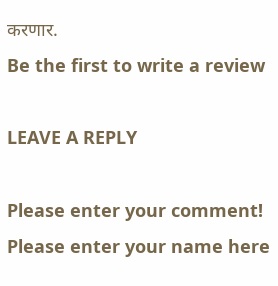करणार.
Be the first to write a review

LEAVE A REPLY

Please enter your comment!
Please enter your name here